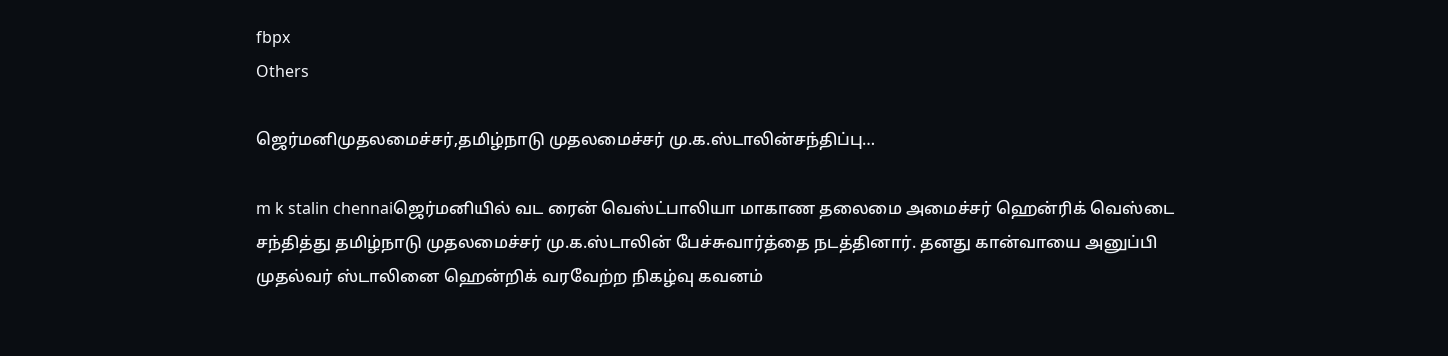fbpx
Others

ஜெர்மனிமுதலமைச்சர்,தமிழ்நாடு முதலமைச்சர் மு.க.ஸ்டாலின்சந்திப்பு…

m k stalin chennaiஜெர்மனியில் வட ரைன் வெஸ்ட்பாலியா மாகாண தலைமை அமைச்சர் ஹென்ரிக் வெஸ்டை சந்தித்து தமிழ்நாடு முதலமைச்சர் மு.க.ஸ்டாலின் பேச்சுவார்த்தை நடத்தினார். தனது கான்வாயை அனுப்பி முதல்வர் ஸ்டாலினை ஹென்றிக் வரவேற்ற நிகழ்வு கவனம்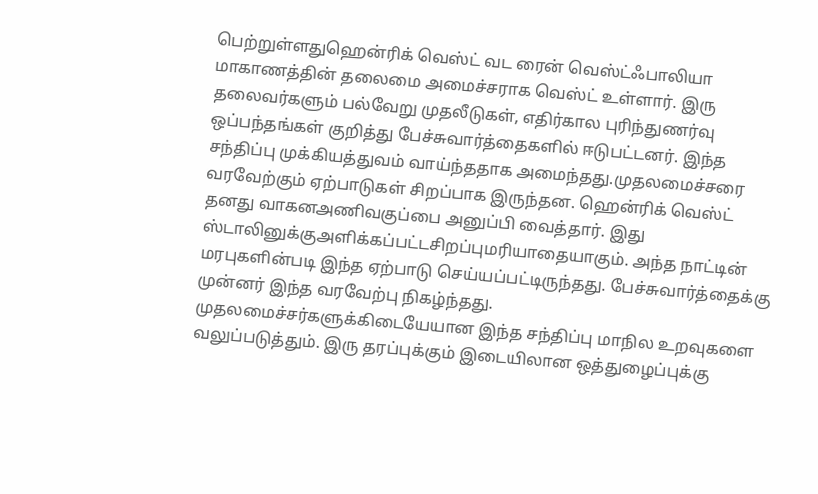பெற்றுள்ளதுஹென்ரிக் வெஸ்ட் வட ரைன் வெஸ்ட்ஃபாலியா மாகாணத்தின் தலைமை அமைச்சராக வெஸ்ட் உள்ளார். இரு தலைவர்களும் பல்வேறு முதலீடுகள், எதிர்கால புரிந்துணர்வு ஒப்பந்தங்கள் குறித்து பேச்சுவார்த்தைகளில் ஈடுபட்டனர். இந்த சந்திப்பு முக்கியத்துவம் வாய்ந்ததாக அமைந்தது.முதலமைச்சரை வரவேற்கும் ஏற்பாடுகள் சிறப்பாக இருந்தன. ஹென்ரிக் வெஸ்ட் தனது வாகனஅணிவகுப்பை அனுப்பி வைத்தார். இது ஸ்டாலினுக்குஅளிக்கப்பட்டசிறப்புமரியாதையாகும். அந்த நாட்டின் மரபுகளின்படி இந்த ஏற்பாடு செய்யப்பட்டிருந்தது. பேச்சுவார்த்தைக்கு முன்னர் இந்த வரவேற்பு நிகழ்ந்தது. முதலமைச்சர்களுக்கிடையேயான இந்த சந்திப்பு மாநில உறவுகளை வலுப்படுத்தும். இரு தரப்புக்கும் இடையிலான ஒத்துழைப்புக்கு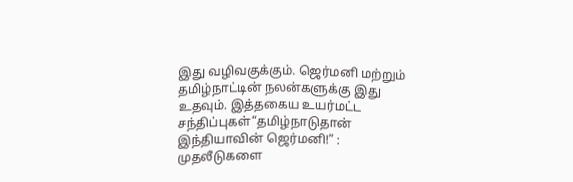இது வழிவகுக்கும். ஜெர்மனி மற்றும் தமிழ்நாட்டின் நலன்களுக்கு இது உதவும். இத்தகைய உயர்மட்ட சந்திப்புகள்“தமிழ்நாடுதான் இந்தியாவின் ஜெர்மனி!” : முதலீடுகளை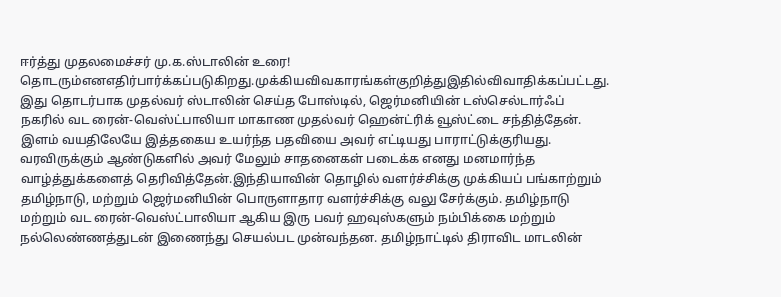ஈர்த்து முதலமைச்சர் மு.க.ஸ்டாலின் உரை! தொடரும்எனஎதிர்பார்க்கப்படுகிறது.முக்கியவிவகாரங்கள்குறித்துஇதில்விவாதிக்கப்பட்டது. இது தொடர்பாக முதல்வர் ஸ்டாலின் செய்த போஸ்டில், ஜெர்மனியின் டஸ்செல்டார்ஃப் நகரில் வட ரைன்-வெஸ்ட்பாலியா மாகாண முதல்வர் ஹென்ட்ரிக் வூஸ்ட்டை சந்தித்தேன். இளம் வயதிலேயே இத்தகைய உயர்ந்த பதவியை அவர் எட்டியது பாராட்டுக்குரியது. வரவிருக்கும் ஆண்டுகளில் அவர் மேலும் சாதனைகள் படைக்க எனது மனமார்ந்த வாழ்த்துக்களைத் தெரிவித்தேன்.இந்தியாவின் தொழில் வளர்ச்சிக்கு முக்கியப் பங்காற்றும் தமிழ்நாடு, மற்றும் ஜெர்மனியின் பொருளாதார வளர்ச்சிக்கு வலு சேர்க்கும். தமிழ்நாடு மற்றும் வட ரைன்-வெஸ்ட்பாலியா ஆகிய இரு பவர் ஹவுஸ்களும் நம்பிக்கை மற்றும் நல்லெண்ணத்துடன் இணைந்து செயல்பட முன்வந்தன. தமிழ்நாட்டில் திராவிட மாடலின்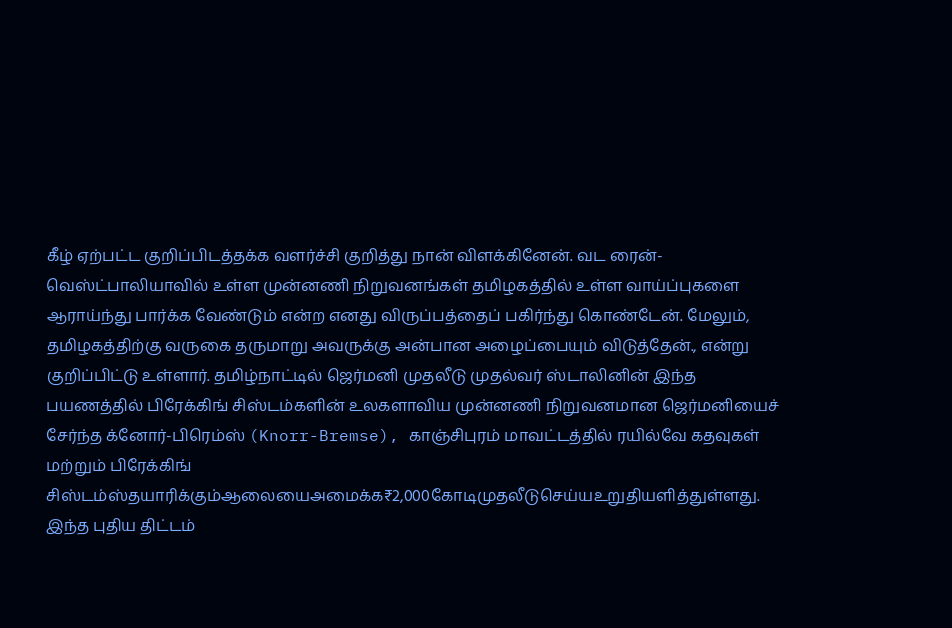கீழ் ஏற்பட்ட குறிப்பிடத்தக்க வளர்ச்சி குறித்து நான் விளக்கினேன். வட ரைன்-வெஸ்ட்பாலியாவில் உள்ள முன்னணி நிறுவனங்கள் தமிழகத்தில் உள்ள வாய்ப்புகளை ஆராய்ந்து பார்க்க வேண்டும் என்ற எனது விருப்பத்தைப் பகிர்ந்து கொண்டேன். மேலும், தமிழகத்திற்கு வருகை தருமாறு அவருக்கு அன்பான அழைப்பையும் விடுத்தேன்., என்று குறிப்பிட்டு உள்ளார். தமிழ்நாட்டில் ஜெர்மனி முதலீடு முதல்வர் ஸ்டாலினின் இந்த பயணத்தில் பிரேக்கிங் சிஸ்டம்களின் உலகளாவிய முன்னணி நிறுவனமான ஜெர்மனியைச் சேர்ந்த க்னோர்-பிரெம்ஸ் (Knorr-Bremse), காஞ்சிபுரம் மாவட்டத்தில் ரயில்வே கதவுகள் மற்றும் பிரேக்கிங் சிஸ்டம்ஸ்தயாரிக்கும்ஆலையைஅமைக்க₹2,000கோடிமுதலீடுசெய்யஉறுதியளித்துள்ளது. இந்த புதிய திட்டம்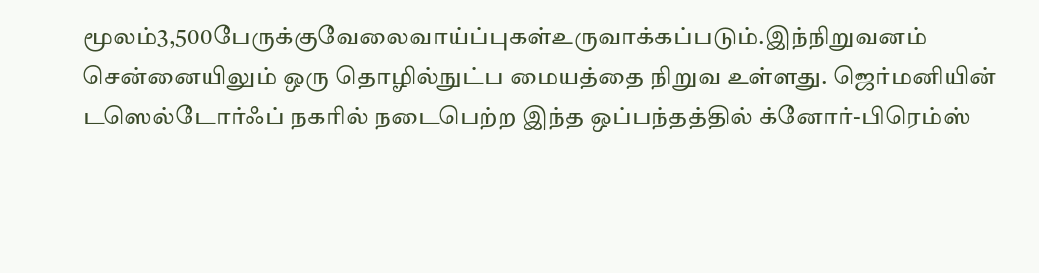மூலம்3,500பேருக்குவேலைவாய்ப்புகள்உருவாக்கப்படும்.இந்நிறுவனம் சென்னையிலும் ஒரு தொழில்நுட்ப மையத்தை நிறுவ உள்ளது. ஜெர்மனியின் டஸெல்டோர்ஃப் நகரில் நடைபெற்ற இந்த ஒப்பந்தத்தில் க்னோர்-பிரெம்ஸ்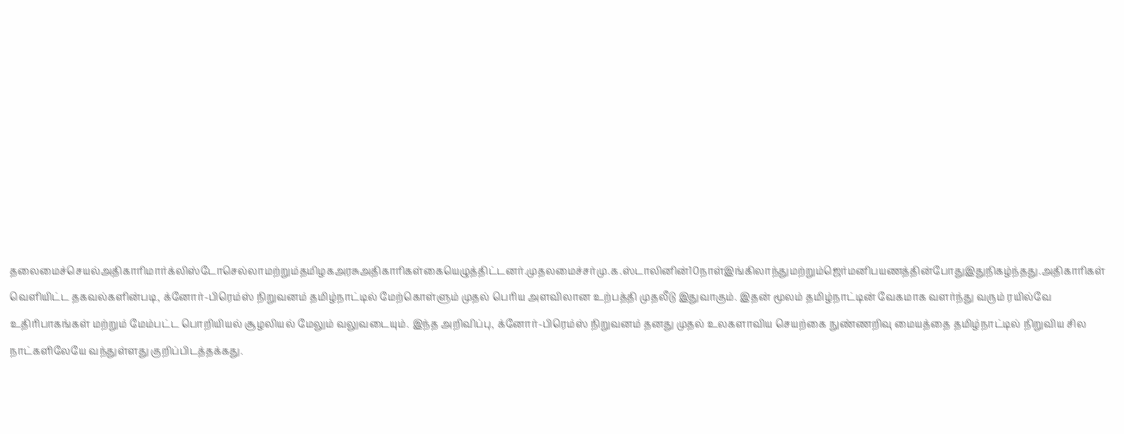தலைமைச்செயல்அதிகாரிமார்க்லிஸ்டோசெல்லாமற்றும்தமிழகஅரசுஅதிகாரிகள்கையெழுத்திட்டனர்.முதலமைச்சர்மு.க.ஸ்டாலினின்10நாள்இங்கிலாந்துமற்றும்ஜெர்மனிபயணத்தின்போதுஇதுநிகழ்ந்தது.அதிகாரிகள் வெளியிட்ட தகவல்களின்படி, க்னோர்-பிரெம்ஸ் நிறுவனம் தமிழ்நாட்டில் மேற்கொள்ளும் முதல் பெரிய அளவிலான உற்பத்தி முதலீடு இதுவாகும். இதன் மூலம் தமிழ்நாட்டின் வேகமாக வளர்ந்து வரும் ரயில்வே உதிரிபாகங்கள் மற்றும் மேம்பட்ட பொறியியல் சூழலியல் மேலும் வலுவடையும். இந்த அறிவிப்பு, க்னோர்-பிரெம்ஸ் நிறுவனம் தனது முதல் உலகளாவிய செயற்கை நுண்ணறிவு மையத்தை தமிழ்நாட்டில் நிறுவிய சில நாட்களிலேயே வந்துள்ளது குறிப்பிடத்தக்கது.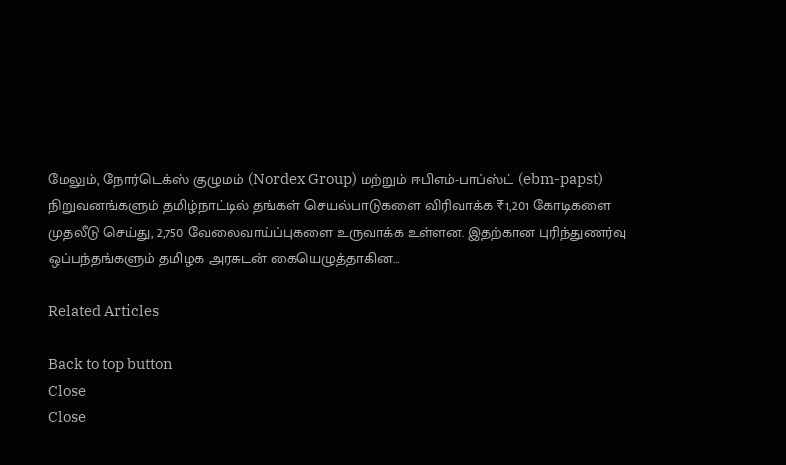மேலும், நோர்டெக்ஸ் குழுமம் (Nordex Group) மற்றும் ஈபிஎம்-பாப்ஸ்ட் (ebm-papst) நிறுவனங்களும் தமிழ்நாட்டில் தங்கள் செயல்பாடுகளை விரிவாக்க ₹1,201 கோடிகளை முதலீடு செய்து, 2,750 வேலைவாய்ப்புகளை உருவாக்க உள்ளன. இதற்கான புரிந்துணர்வு ஒப்பந்தங்களும் தமிழக அரசுடன் கையெழுத்தாகின…

Related Articles

Back to top button
Close
Close